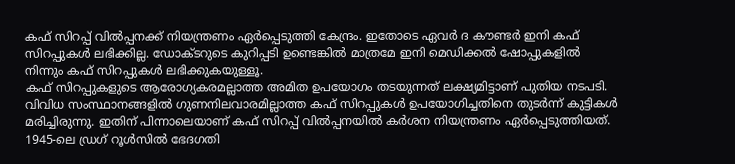കഫ് സിറപ്പ് വിൽപ്പനക്ക് നിയന്ത്രണം ഏർപ്പെടുത്തി കേന്ദ്രം. ഇതോടെ ഏവർ ദ കൗണ്ടർ ഇനി കഫ് സിറപ്പുകൾ ലഭിക്കില്ല. ഡോക്ടറുടെ കുറിപ്പടി ഉണ്ടെങ്കിൽ മാത്രമേ ഇനി മെഡിക്കൽ ഷോപ്പുകളിൽ നിന്നും കഫ് സിറപ്പുകൾ ലഭിക്കുകയുള്ളൂ.
കഫ് സിറപ്പുകളുടെ ആരോഗ്യകരമല്ലാത്ത അമിത ഉപയോഗം തടയുന്നത് ലക്ഷ്യമിട്ടാണ് പുതിയ നടപടി. വിവിധ സംസ്ഥാനങ്ങളിൽ ഗുണനിലവാരമില്ലാത്ത കഫ് സിറപ്പുകൾ ഉപയോഗിച്ചതിനെ തുടർന്ന് കുട്ടികൾ മരിച്ചിരുന്നു. ഇതിന് പിന്നാലെയാണ് കഫ് സിറപ്പ് വിൽപ്പനയിൽ കർശന നിയന്ത്രണം ഏർപ്പെടുത്തിയത്.
1945-ലെ ഡ്രഗ് റൂൾസിൽ ഭേദഗതി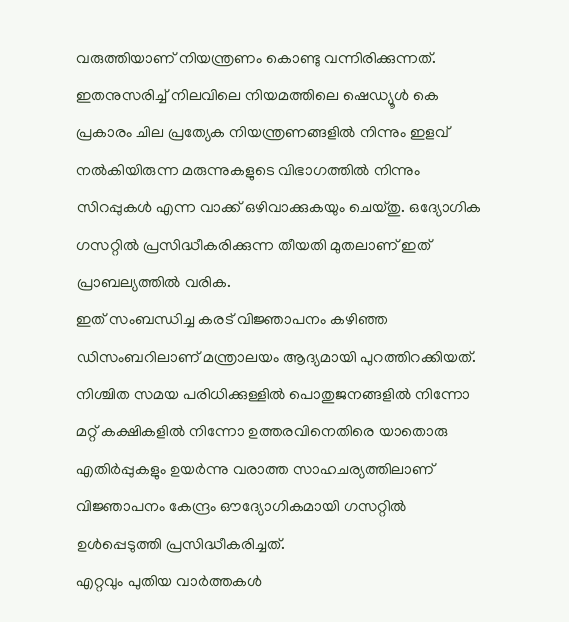വരുത്തിയാണ് നിയന്ത്രണം കൊണ്ടു വന്നിരിക്കുന്നത്. ഇതനുസരിച്ച് നിലവിലെ നിയമത്തിലെ ഷെഡ്യൂൾ കെ പ്രകാരം ചില പ്രത്യേക നിയന്ത്രണങ്ങളിൽ നിന്നും ഇളവ് നൽകിയിരുന്ന മരുന്നുകളുടെ വിഭാഗത്തിൽ നിന്നും സിറപ്പുകൾ എന്ന വാക്ക് ഒഴിവാക്കുകയും ചെയ്തു. ഒദ്യോഗിക ഗസറ്റിൽ പ്രസിദ്ധീകരിക്കുന്ന തീയതി മുതലാണ് ഇത് പ്രാബല്യത്തിൽ വരിക.
ഇത് സംബന്ധിച്ച കരട് വിജ്ഞാപനം കഴിഞ്ഞ ഡിസംബറിലാണ് മന്ത്രാലയം ആദ്യമായി പുറത്തിറക്കിയത്. നിശ്ചിത സമയ പരിധിക്കുള്ളിൽ പൊതുജനങ്ങളിൽ നിന്നോ മറ്റ് കക്ഷികളിൽ നിന്നോ ഉത്തരവിനെതിരെ യാതൊരു എതിർപ്പുകളും ഉയർന്നു വരാത്ത സാഹചര്യത്തിലാണ് വിജ്ഞാപനം കേന്ദ്രം ഔദ്യോഗികമായി ഗസറ്റിൽ ഉൾപ്പെടുത്തി പ്രസിദ്ധീകരിച്ചത്.
എറ്റവും പുതിയ വാർത്തകൾ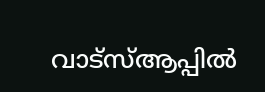വാട്സ്ആപ്പിൽ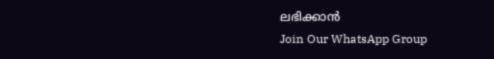ലഭിക്കാൻ
Join Our WhatsApp Group